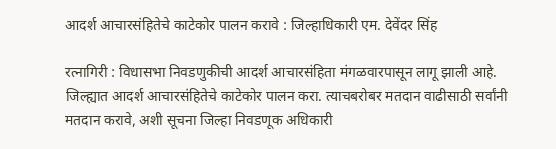आदर्श आचारसंहितेचे काटेकोर पालन करावे : जिल्हाधिकारी एम. देवेंदर सिंह

रत्नागिरी : विधासभा निवडणुकीची आदर्श आचारसंहिता मंगळवारपासून लागू झाली आहे. जिल्ह्यात आदर्श आचारसंहितेचे काटेकोर पालन करा. त्याचबरोबर मतदान वाढीसाठी सर्वांनी मतदान करावे, अशी सूचना जिल्हा निवडणूक अधिकारी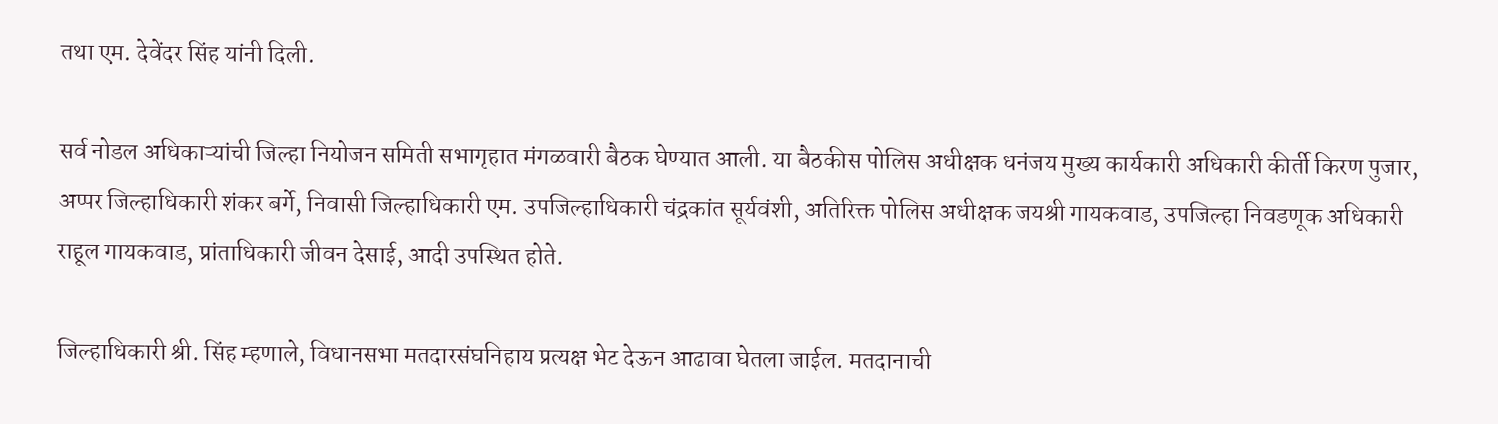तथा एम. देवेंदर सिंह यांनी दिली.

सर्व नोडल अधिकाऱ्यांची जिल्हा नियोजन समिती सभागृहात मंगळवारी बैठक घेण्यात आली. या बैठकीस पोलिस अधीक्षक धनंजय मुख्य कार्यकारी अधिकारी कीर्ती किरण पुजार, अप्पर जिल्हाधिकारी शंकर बर्गे, निवासी जिल्हाधिकारी एम. उपजिल्हाधिकारी चंद्रकांत सूर्यवंशी, अतिरिक्त पोलिस अधीक्षक जयश्री गायकवाड, उपजिल्हा निवडणूक अधिकारी राहूल गायकवाड, प्रांताधिकारी जीवन देसाई, आदी उपस्थित होते.

जिल्हाधिकारी श्री. सिंह म्हणाले, विधानसभा मतदारसंघनिहाय प्रत्यक्ष भेट देऊन आढावा घेतला जाईल. मतदानाची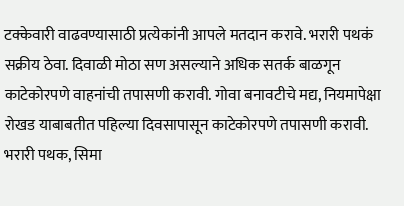टक्केवारी वाढवण्यासाठी प्रत्येकांनी आपले मतदान करावे. भरारी पथकं सक्रीय ठेवा. दिवाळी मोठा सण असल्याने अधिक सतर्क बाळगून काटेकोरपणे वाहनांची तपासणी करावी. गोवा बनावटीचे मद्य, नियमापेक्षा रोखड याबाबतीत पहिल्या दिवसापासून काटेकोरपणे तपासणी करावी. भरारी पथक, सिमा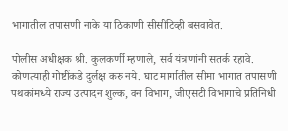भागातील तपासणी नाके या ठिकाणी सीसीटिव्ही बसवावेत.

पोलीस अधीक्षक श्री. कुलकर्णी म्हणाले, सर्व यंत्रणांनी सतर्क रहावे. कोणत्याही गोष्टींकडे दुर्लक्ष करु नये. घाट मार्गातील सीमा भागात तपासणी पथकांमध्ये राज्य उत्पादन शुल्क, वन विभाग, जीएसटी विभागाचे प्रतिनिधी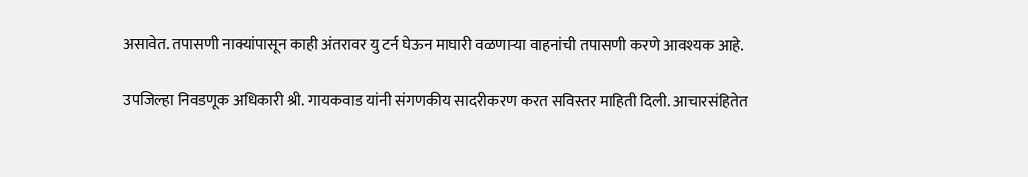असावेत. तपासणी नाक्यांपासून काही अंतरावर यु टर्न घेऊन माघारी वळणाऱ्या वाहनांची तपासणी करणे आवश्यक आहे.

उपजिल्हा निवडणूक अधिकारी श्री. गायकवाड यांनी संगणकीय सादरीकरण करत सविस्तर माहिती दिली. आचारसंहितेत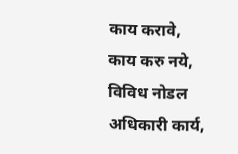काय करावे, काय करु नये, विविध नोडल अधिकारी कार्य,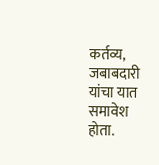कर्तव्य, जबाबदारी यांचा यात समावेश होता.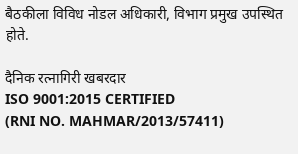बैठकीला विविध नोडल अधिकारी, विभाग प्रमुख उपस्थित होते.

दैनिक रत्नागिरी खबरदार
ISO 9001:2015 CERTIFIED
(RNI NO. MAHMAR/2013/57411)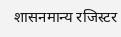शासनमान्य रजिस्टर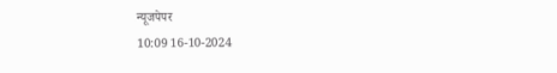न्यूजपेपर
10:09 16-10-2024